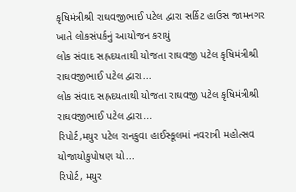કૃષિમંત્રીશ્રી રાઘવજીભાઈ પટેલ દ્વારા સર્કિટ હાઉસ જામનગર ખાતે લોકસંપર્કનું આયોજન કરાયું
લોક સંવાદ સહ્રદયતાથી યોજતા રાઘવજી પટેલ કૃષિમંત્રીશ્રી રાઘવજીભાઈ પટેલ દ્વારા...
લોક સંવાદ સહ્રદયતાથી યોજતા રાઘવજી પટેલ કૃષિમંત્રીશ્રી રાઘવજીભાઈ પટેલ દ્વારા...
રિપોર્ટ,મયુર પટેલ રાનકુવા હાઈસ્કૂલમાં નવરાત્રી મહોત્સવ યોજાયોકુપોષણ યો...
રિપોર્ટ, મયુર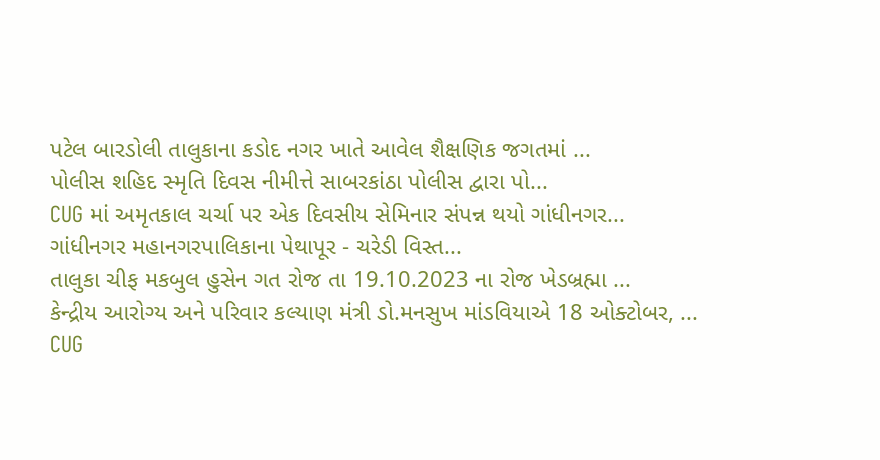પટેલ બારડોલી તાલુકાના કડોદ નગર ખાતે આવેલ શૈક્ષણિક જગતમાં ...
પોલીસ શહિદ સ્મૃતિ દિવસ નીમીત્તે સાબરકાંઠા પોલીસ દ્વારા પો...
CUG માં અમૃતકાલ ચર્ચા પર એક દિવસીય સેમિનાર સંપન્ન થયો ગાંધીનગર...
ગાંધીનગર મહાનગરપાલિકાના પેથાપૂર - ચરેડી વિસ્ત...
તાલુકા ચીફ મકબુલ હુસેન ગત રોજ તા 19.10.2023 ના રોજ ખેડબ્રહ્મા ...
કેન્દ્રીય આરોગ્ય અને પરિવાર કલ્યાણ મંત્રી ડો.મનસુખ માંડવિયાએ 18 ઓક્ટોબર, ...
CUG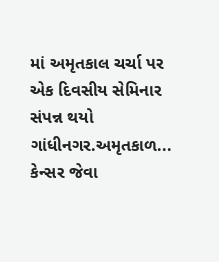માં અમૃતકાલ ચર્ચા પર એક દિવસીય સેમિનાર સંપન્ન થયો ગાંધીનગર.અમૃતકાળ...
કેન્સર જેવા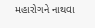મહારોગને નાથવા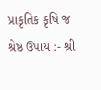પ્રાકૃતિક કૃષિ જ શ્રેષ્ઠ ઉપાય :- શ્રી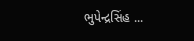ભુપેન્દ્રસિંહ ...